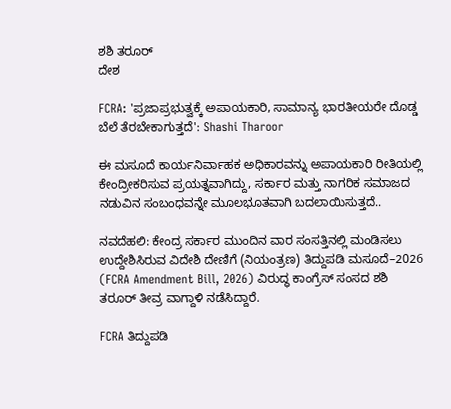ಶಶಿ ತರೂರ್
ದೇಶ

FCRA: 'ಪ್ರಜಾಪ್ರಭುತ್ವಕ್ಕೆ ಅಪಾಯಕಾರಿ, ಸಾಮಾನ್ಯ ಭಾರತೀಯರೇ ದೊಡ್ಡ ಬೆಲೆ ತೆರಬೇಕಾಗುತ್ತದೆ': Shashi Tharoor

ಈ ಮಸೂದೆ ಕಾರ್ಯನಿರ್ವಾಹಕ ಅಧಿಕಾರವನ್ನು ಅಪಾಯಕಾರಿ ರೀತಿಯಲ್ಲಿ ಕೇಂದ್ರೀಕರಿಸುವ ಪ್ರಯತ್ನವಾಗಿದ್ದು, ಸರ್ಕಾರ ಮತ್ತು ನಾಗರಿಕ ಸಮಾಜದ ನಡುವಿನ ಸಂಬಂಧವನ್ನೇ ಮೂಲಭೂತವಾಗಿ ಬದಲಾಯಿಸುತ್ತದೆ..

ನವದೆಹಲಿ: ಕೇಂದ್ರ ಸರ್ಕಾರ ಮುಂದಿನ ವಾರ ಸಂಸತ್ತಿನಲ್ಲಿ ಮಂಡಿಸಲು ಉದ್ದೇಶಿಸಿರುವ ವಿದೇಶಿ ದೇಣಿಗೆ (ನಿಯಂತ್ರಣ) ತಿದ್ದುಪಡಿ ಮಸೂದೆ–2026 (FCRA Amendment Bill, 2026) ವಿರುದ್ಧ ಕಾಂಗ್ರೆಸ್ ಸಂಸದ ಶಶಿ ತರೂರ್ ತೀವ್ರ ವಾಗ್ದಾಳಿ ನಡೆಸಿದ್ದಾರೆ.

FCRA ತಿದ್ದುಪಡಿ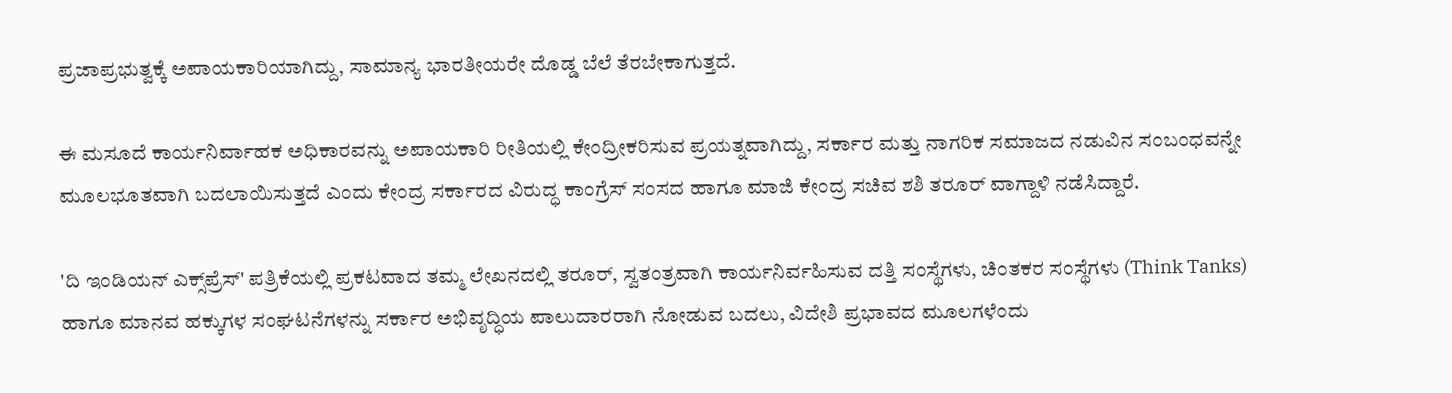ಪ್ರಜಾಪ್ರಭುತ್ವಕ್ಕೆ ಅಪಾಯಕಾರಿಯಾಗಿದ್ದು, ಸಾಮಾನ್ಯ ಭಾರತೀಯರೇ ದೊಡ್ಡ ಬೆಲೆ ತೆರಬೇಕಾಗುತ್ತದೆ.

ಈ ಮಸೂದೆ ಕಾರ್ಯನಿರ್ವಾಹಕ ಅಧಿಕಾರವನ್ನು ಅಪಾಯಕಾರಿ ರೀತಿಯಲ್ಲಿ ಕೇಂದ್ರೀಕರಿಸುವ ಪ್ರಯತ್ನವಾಗಿದ್ದು, ಸರ್ಕಾರ ಮತ್ತು ನಾಗರಿಕ ಸಮಾಜದ ನಡುವಿನ ಸಂಬಂಧವನ್ನೇ ಮೂಲಭೂತವಾಗಿ ಬದಲಾಯಿಸುತ್ತದೆ ಎಂದು ಕೇಂದ್ರ ಸರ್ಕಾರದ ವಿರುದ್ಧ ಕಾಂಗ್ರೆಸ್ ಸಂಸದ ಹಾಗೂ ಮಾಜಿ ಕೇಂದ್ರ ಸಚಿವ ಶಶಿ ತರೂರ್ ವಾಗ್ದಾಳಿ ನಡೆಸಿದ್ದಾರೆ.

'ದಿ ಇಂಡಿಯನ್ ಎಕ್ಸ್‌ಪ್ರೆಸ್' ಪತ್ರಿಕೆಯಲ್ಲಿ ಪ್ರಕಟವಾದ ತಮ್ಮ ಲೇಖನದಲ್ಲಿ ತರೂರ್, ಸ್ವತಂತ್ರವಾಗಿ ಕಾರ್ಯನಿರ್ವಹಿಸುವ ದತ್ತಿ ಸಂಸ್ಥೆಗಳು, ಚಿಂತಕರ ಸಂಸ್ಥೆಗಳು (Think Tanks) ಹಾಗೂ ಮಾನವ ಹಕ್ಕುಗಳ ಸಂಘಟನೆಗಳನ್ನು ಸರ್ಕಾರ ಅಭಿವೃದ್ಧಿಯ ಪಾಲುದಾರರಾಗಿ ನೋಡುವ ಬದಲು, ವಿದೇಶಿ ಪ್ರಭಾವದ ಮೂಲಗಳೆಂದು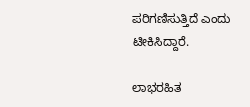ಪರಿಗಣಿಸುತ್ತಿದೆ ಎಂದು ಟೀಕಿಸಿದ್ದಾರೆ.

ಲಾಭರಹಿತ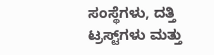ಸಂಸ್ಥೆಗಳು, ದತ್ತಿ ಟ್ರಸ್ಟ್‌ಗಳು ಮತ್ತು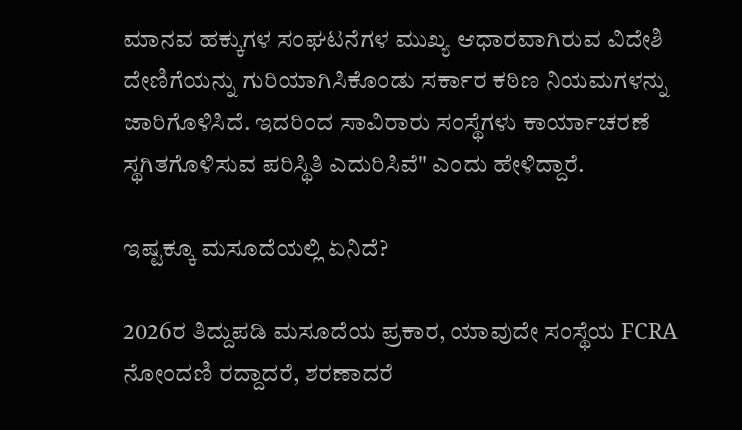ಮಾನವ ಹಕ್ಕುಗಳ ಸಂಘಟನೆಗಳ ಮುಖ್ಯ ಆಧಾರವಾಗಿರುವ ವಿದೇಶಿ ದೇಣಿಗೆಯನ್ನು ಗುರಿಯಾಗಿಸಿಕೊಂಡು ಸರ್ಕಾರ ಕಠಿಣ ನಿಯಮಗಳನ್ನು ಜಾರಿಗೊಳಿಸಿದೆ. ಇದರಿಂದ ಸಾವಿರಾರು ಸಂಸ್ಥೆಗಳು ಕಾರ್ಯಾಚರಣೆ ಸ್ಥಗಿತಗೊಳಿಸುವ ಪರಿಸ್ಥಿತಿ ಎದುರಿಸಿವೆ" ಎಂದು ಹೇಳಿದ್ದಾರೆ.

ಇಷ್ಟಕ್ಕೂ ಮಸೂದೆಯಲ್ಲಿ ಏನಿದೆ?

2026ರ ತಿದ್ದುಪಡಿ ಮಸೂದೆಯ ಪ್ರಕಾರ, ಯಾವುದೇ ಸಂಸ್ಥೆಯ FCRA ನೋಂದಣಿ ರದ್ದಾದರೆ, ಶರಣಾದರೆ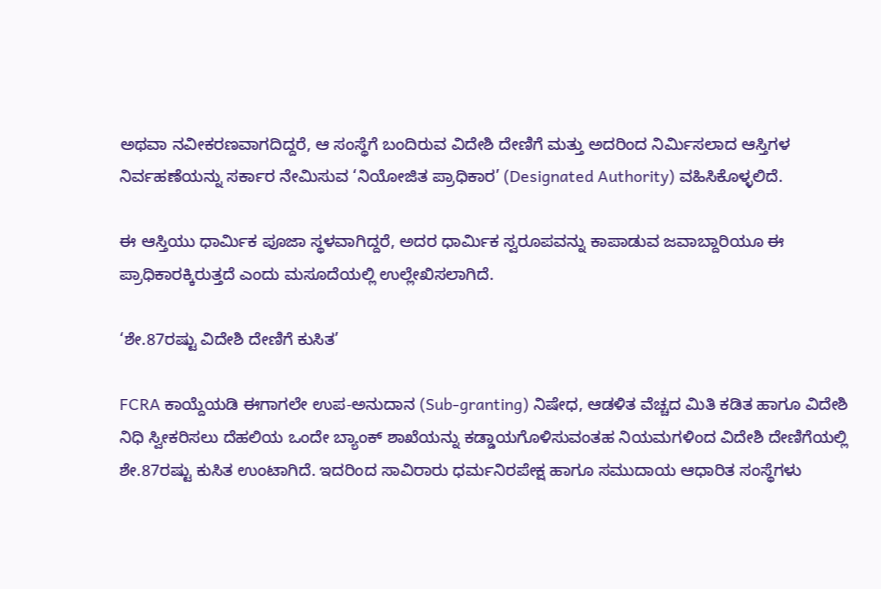ಅಥವಾ ನವೀಕರಣವಾಗದಿದ್ದರೆ, ಆ ಸಂಸ್ಥೆಗೆ ಬಂದಿರುವ ವಿದೇಶಿ ದೇಣಿಗೆ ಮತ್ತು ಅದರಿಂದ ನಿರ್ಮಿಸಲಾದ ಆಸ್ತಿಗಳ ನಿರ್ವಹಣೆಯನ್ನು ಸರ್ಕಾರ ನೇಮಿಸುವ ‘ನಿಯೋಜಿತ ಪ್ರಾಧಿಕಾರ’ (Designated Authority) ವಹಿಸಿಕೊಳ್ಳಲಿದೆ.

ಈ ಆಸ್ತಿಯು ಧಾರ್ಮಿಕ ಪೂಜಾ ಸ್ಥಳವಾಗಿದ್ದರೆ, ಅದರ ಧಾರ್ಮಿಕ ಸ್ವರೂಪವನ್ನು ಕಾಪಾಡುವ ಜವಾಬ್ದಾರಿಯೂ ಈ ಪ್ರಾಧಿಕಾರಕ್ಕಿರುತ್ತದೆ ಎಂದು ಮಸೂದೆಯಲ್ಲಿ ಉಲ್ಲೇಖಿಸಲಾಗಿದೆ.

‘ಶೇ.87ರಷ್ಟು ವಿದೇಶಿ ದೇಣಿಗೆ ಕುಸಿತ’

FCRA ಕಾಯ್ದೆಯಡಿ ಈಗಾಗಲೇ ಉಪ-ಅನುದಾನ (Sub-granting) ನಿಷೇಧ, ಆಡಳಿತ ವೆಚ್ಚದ ಮಿತಿ ಕಡಿತ ಹಾಗೂ ವಿದೇಶಿ ನಿಧಿ ಸ್ವೀಕರಿಸಲು ದೆಹಲಿಯ ಒಂದೇ ಬ್ಯಾಂಕ್ ಶಾಖೆಯನ್ನು ಕಡ್ಡಾಯಗೊಳಿಸುವಂತಹ ನಿಯಮಗಳಿಂದ ವಿದೇಶಿ ದೇಣಿಗೆಯಲ್ಲಿ ಶೇ.87ರಷ್ಟು ಕುಸಿತ ಉಂಟಾಗಿದೆ. ಇದರಿಂದ ಸಾವಿರಾರು ಧರ್ಮನಿರಪೇಕ್ಷ ಹಾಗೂ ಸಮುದಾಯ ಆಧಾರಿತ ಸಂಸ್ಥೆಗಳು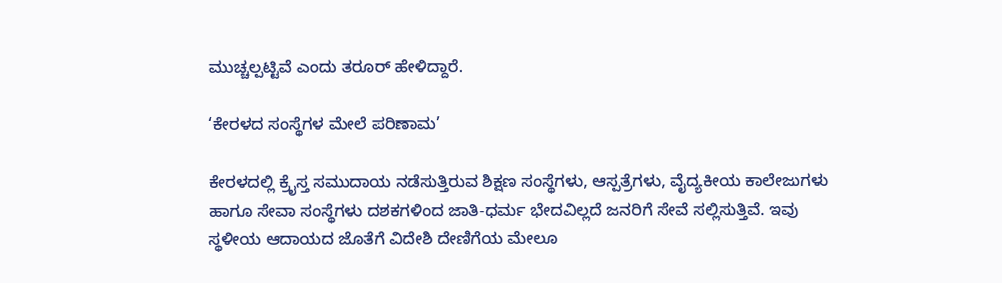ಮುಚ್ಚಲ್ಪಟ್ಟಿವೆ ಎಂದು ತರೂರ್ ಹೇಳಿದ್ದಾರೆ.

‘ಕೇರಳದ ಸಂಸ್ಥೆಗಳ ಮೇಲೆ ಪರಿಣಾಮ’

ಕೇರಳದಲ್ಲಿ ಕ್ರೈಸ್ತ ಸಮುದಾಯ ನಡೆಸುತ್ತಿರುವ ಶಿಕ್ಷಣ ಸಂಸ್ಥೆಗಳು, ಆಸ್ಪತ್ರೆಗಳು, ವೈದ್ಯಕೀಯ ಕಾಲೇಜುಗಳು ಹಾಗೂ ಸೇವಾ ಸಂಸ್ಥೆಗಳು ದಶಕಗಳಿಂದ ಜಾತಿ-ಧರ್ಮ ಭೇದವಿಲ್ಲದೆ ಜನರಿಗೆ ಸೇವೆ ಸಲ್ಲಿಸುತ್ತಿವೆ. ಇವು ಸ್ಥಳೀಯ ಆದಾಯದ ಜೊತೆಗೆ ವಿದೇಶಿ ದೇಣಿಗೆಯ ಮೇಲೂ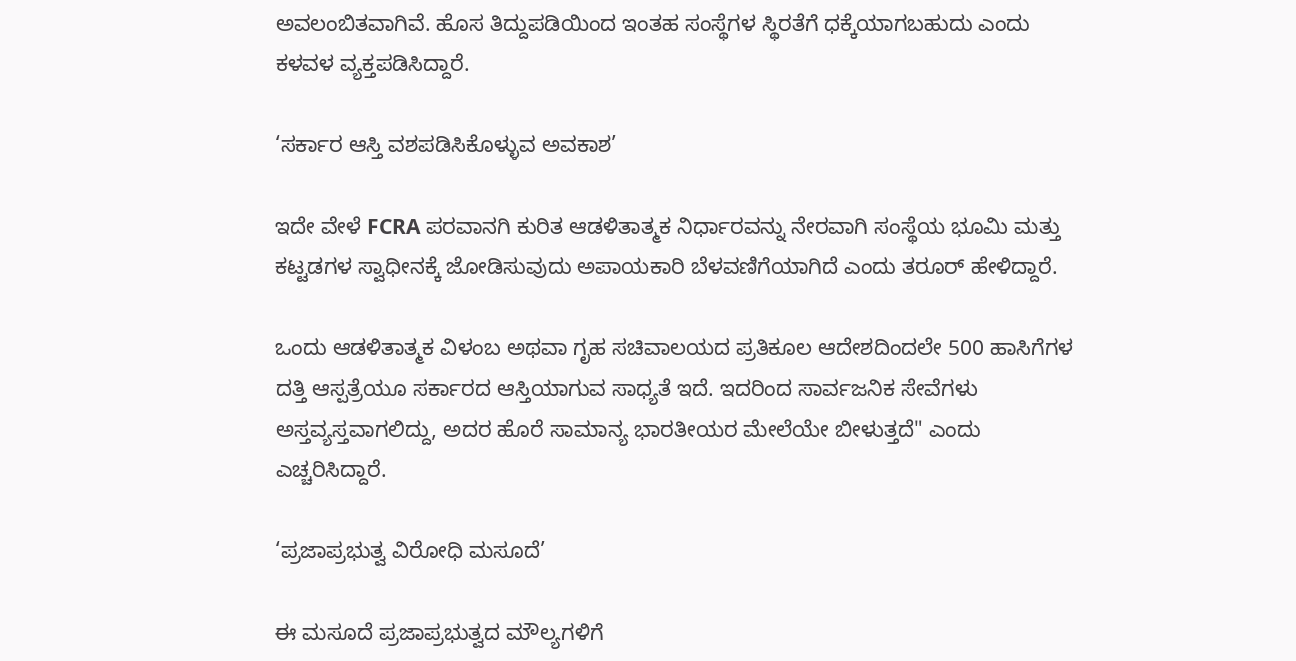ಅವಲಂಬಿತವಾಗಿವೆ. ಹೊಸ ತಿದ್ದುಪಡಿಯಿಂದ ಇಂತಹ ಸಂಸ್ಥೆಗಳ ಸ್ಥಿರತೆಗೆ ಧಕ್ಕೆಯಾಗಬಹುದು ಎಂದು ಕಳವಳ ವ್ಯಕ್ತಪಡಿಸಿದ್ದಾರೆ.

‘ಸರ್ಕಾರ ಆಸ್ತಿ ವಶಪಡಿಸಿಕೊಳ್ಳುವ ಅವಕಾಶ’

ಇದೇ ವೇಳೆ FCRA ಪರವಾನಗಿ ಕುರಿತ ಆಡಳಿತಾತ್ಮಕ ನಿರ್ಧಾರವನ್ನು ನೇರವಾಗಿ ಸಂಸ್ಥೆಯ ಭೂಮಿ ಮತ್ತು ಕಟ್ಟಡಗಳ ಸ್ವಾಧೀನಕ್ಕೆ ಜೋಡಿಸುವುದು ಅಪಾಯಕಾರಿ ಬೆಳವಣಿಗೆಯಾಗಿದೆ ಎಂದು ತರೂರ್ ಹೇಳಿದ್ದಾರೆ.

ಒಂದು ಆಡಳಿತಾತ್ಮಕ ವಿಳಂಬ ಅಥವಾ ಗೃಹ ಸಚಿವಾಲಯದ ಪ್ರತಿಕೂಲ ಆದೇಶದಿಂದಲೇ 500 ಹಾಸಿಗೆಗಳ ದತ್ತಿ ಆಸ್ಪತ್ರೆಯೂ ಸರ್ಕಾರದ ಆಸ್ತಿಯಾಗುವ ಸಾಧ್ಯತೆ ಇದೆ. ಇದರಿಂದ ಸಾರ್ವಜನಿಕ ಸೇವೆಗಳು ಅಸ್ತವ್ಯಸ್ತವಾಗಲಿದ್ದು, ಅದರ ಹೊರೆ ಸಾಮಾನ್ಯ ಭಾರತೀಯರ ಮೇಲೆಯೇ ಬೀಳುತ್ತದೆ" ಎಂದು ಎಚ್ಚರಿಸಿದ್ದಾರೆ.

‘ಪ್ರಜಾಪ್ರಭುತ್ವ ವಿರೋಧಿ ಮಸೂದೆ’

ಈ ಮಸೂದೆ ಪ್ರಜಾಪ್ರಭುತ್ವದ ಮೌಲ್ಯಗಳಿಗೆ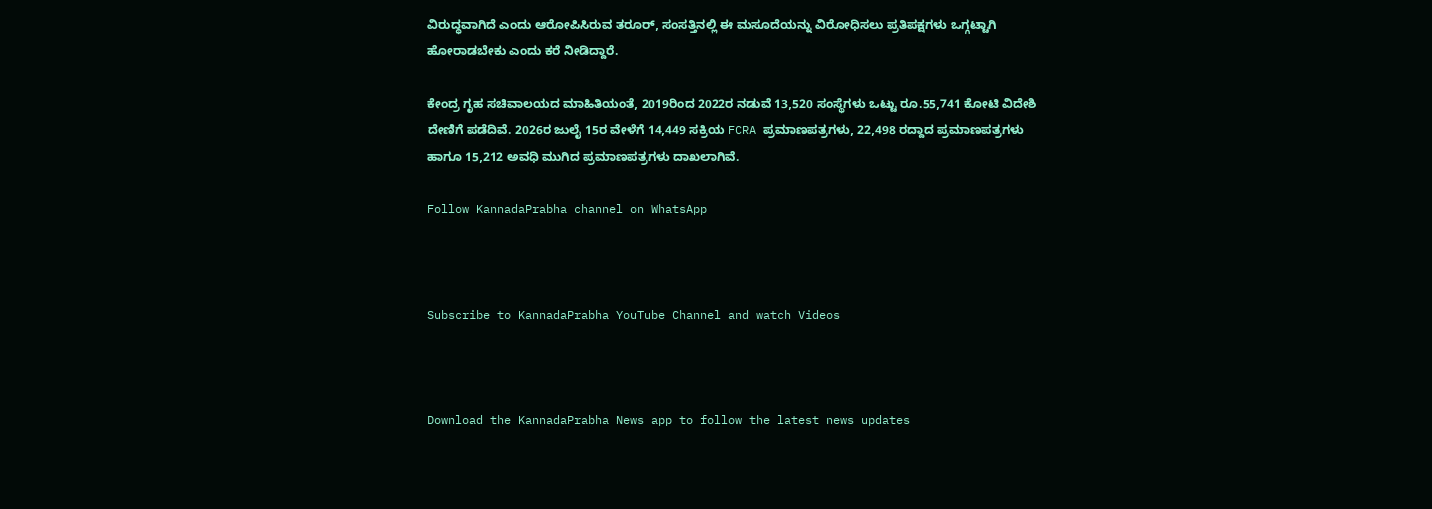ವಿರುದ್ಧವಾಗಿದೆ ಎಂದು ಆರೋಪಿಸಿರುವ ತರೂರ್, ಸಂಸತ್ತಿನಲ್ಲಿ ಈ ಮಸೂದೆಯನ್ನು ವಿರೋಧಿಸಲು ಪ್ರತಿಪಕ್ಷಗಳು ಒಗ್ಗಟ್ಟಾಗಿ ಹೋರಾಡಬೇಕು ಎಂದು ಕರೆ ನೀಡಿದ್ದಾರೆ.

ಕೇಂದ್ರ ಗೃಹ ಸಚಿವಾಲಯದ ಮಾಹಿತಿಯಂತೆ, 2019ರಿಂದ 2022ರ ನಡುವೆ 13,520 ಸಂಸ್ಥೆಗಳು ಒಟ್ಟು ರೂ.55,741 ಕೋಟಿ ವಿದೇಶಿ ದೇಣಿಗೆ ಪಡೆದಿವೆ. 2026ರ ಜುಲೈ 15ರ ವೇಳೆಗೆ 14,449 ಸಕ್ರಿಯ FCRA ಪ್ರಮಾಣಪತ್ರಗಳು, 22,498 ರದ್ದಾದ ಪ್ರಮಾಣಪತ್ರಗಳು ಹಾಗೂ 15,212 ಅವಧಿ ಮುಗಿದ ಪ್ರಮಾಣಪತ್ರಗಳು ದಾಖಲಾಗಿವೆ.

Follow KannadaPrabha channel on WhatsApp



Subscribe to KannadaPrabha YouTube Channel and watch Videos



Download the KannadaPrabha News app to follow the latest news updates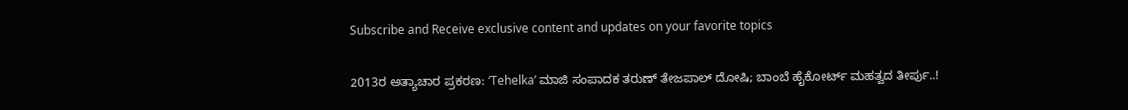Subscribe and Receive exclusive content and updates on your favorite topics

2013ರ ಅತ್ಯಾಚಾರ ಪ್ರಕರಣ: ‘Tehelka’ ಮಾಜಿ ಸಂಪಾದಕ ತರುಣ್ ತೇಜಪಾಲ್ ದೋಷಿ; ಬಾಂಬೆ ಹೈಕೋರ್ಟ್ ಮಹತ್ವದ ತೀರ್ಪು..!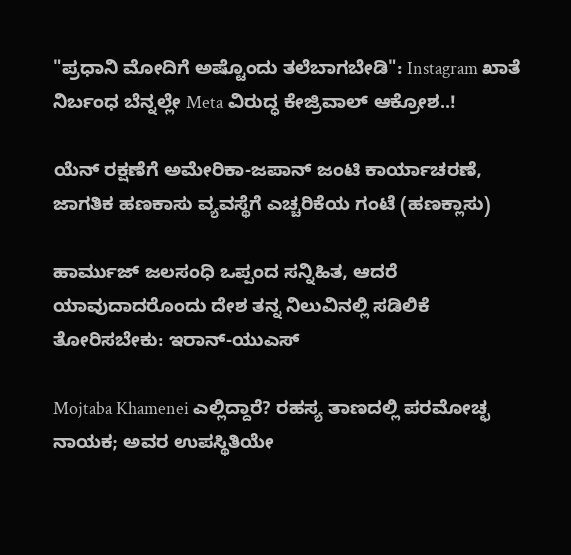"ಪ್ರಧಾನಿ ಮೋದಿಗೆ ಅಷ್ಟೊಂದು ತಲೆಬಾಗಬೇಡಿ": Instagram ಖಾತೆ ನಿರ್ಬಂಧ ಬೆನ್ನಲ್ಲೇ Meta ವಿರುದ್ಧ ಕೇಜ್ರಿವಾಲ್ ಆಕ್ರೋಶ..!

ಯೆನ್ ರಕ್ಷಣೆಗೆ ಅಮೇರಿಕಾ-ಜಪಾನ್ ಜಂಟಿ ಕಾರ್ಯಾಚರಣೆ, ಜಾಗತಿಕ ಹಣಕಾಸು ವ್ಯವಸ್ಥೆಗೆ ಎಚ್ಚರಿಕೆಯ ಗಂಟೆ (ಹಣಕ್ಲಾಸು)

ಹಾರ್ಮುಜ್ ಜಲಸಂಧಿ ಒಪ್ಪಂದ ಸನ್ನಿಹಿತ, ಆದರೆ ಯಾವುದಾದರೊಂದು ದೇಶ ತನ್ನ ನಿಲುವಿನಲ್ಲಿ ಸಡಿಲಿಕೆ ತೋರಿಸಬೇಕು: ಇರಾನ್-ಯುಎಸ್

Mojtaba Khamenei ಎಲ್ಲಿದ್ದಾರೆ? ರಹಸ್ಯ ತಾಣದಲ್ಲಿ ಪರಮೋಚ್ಛ ನಾಯಕ; ಅವರ ಉಪಸ್ಥಿತಿಯೇ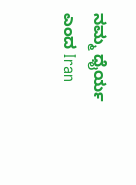ನಮ್ಮ ಧೈರ್ಯ ಎಂದ Iran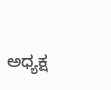ಅಧ್ಯಕ್ಷ